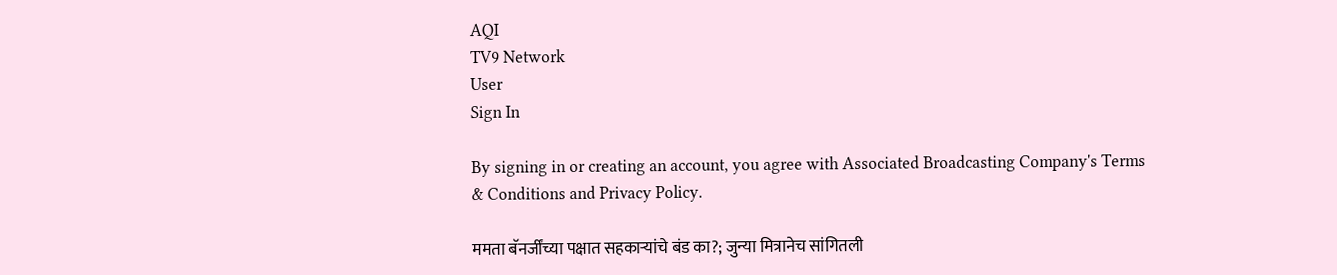AQI
TV9 Network
User
Sign In

By signing in or creating an account, you agree with Associated Broadcasting Company's Terms & Conditions and Privacy Policy.

ममता बॅनर्जींच्या पक्षात सहकाऱ्यांचे बंड का?; जुन्या मित्रानेच सांगितली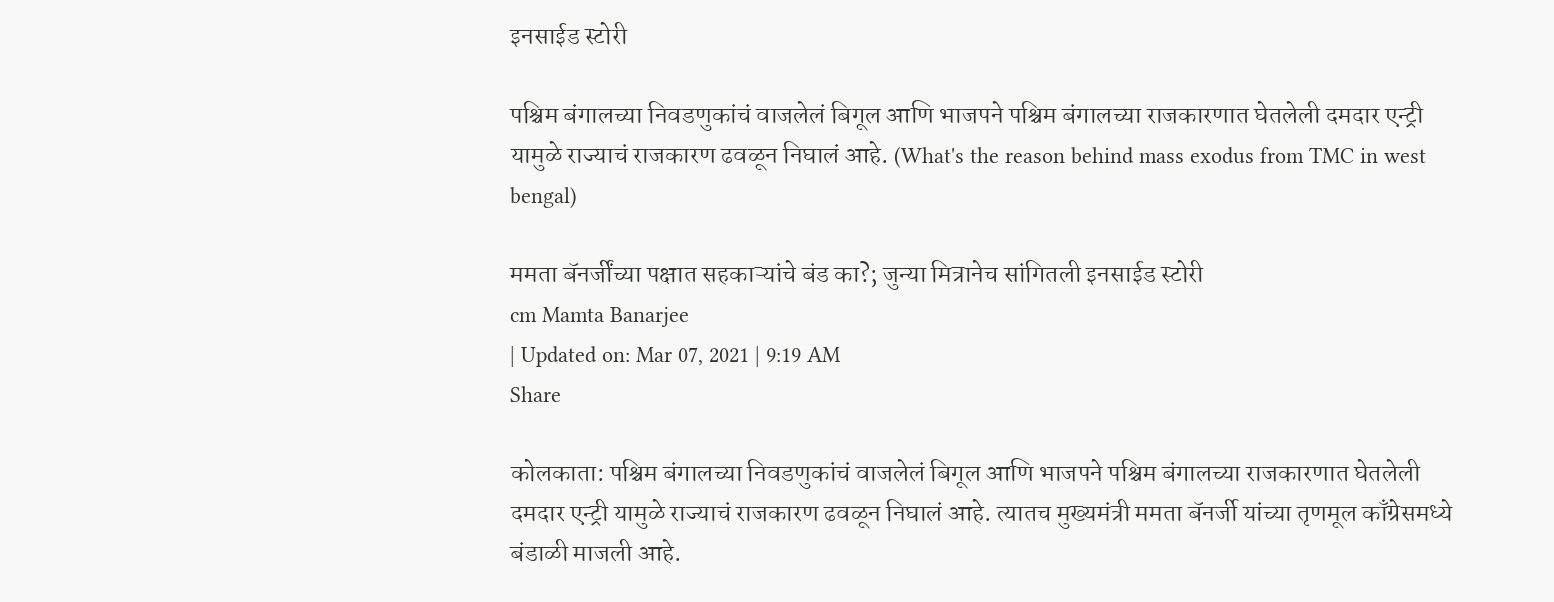इनसाईड स्टोरी

पश्चिम बंगालच्या निवडणुकांचं वाजलेलं बिगूल आणि भाजपने पश्चिम बंगालच्या राजकारणात घेतलेली दमदार एन्ट्री यामुळे राज्याचं राजकारण ढवळून निघालं आहे. (What's the reason behind mass exodus from TMC in west bengal)

ममता बॅनर्जींच्या पक्षात सहकाऱ्यांचे बंड का?; जुन्या मित्रानेच सांगितली इनसाईड स्टोरी
cm Mamta Banarjee
| Updated on: Mar 07, 2021 | 9:19 AM
Share

कोलकाता: पश्चिम बंगालच्या निवडणुकांचं वाजलेलं बिगूल आणि भाजपने पश्चिम बंगालच्या राजकारणात घेतलेली दमदार एन्ट्री यामुळे राज्याचं राजकारण ढवळून निघालं आहे. त्यातच मुख्यमंत्री ममता बॅनर्जी यांच्या तृणमूल काँग्रेसमध्ये बंडाळी माजली आहे.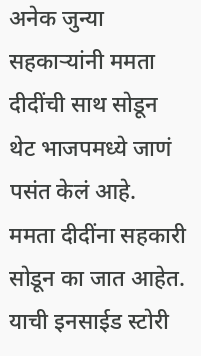अनेक जुन्या सहकाऱ्यांनी ममता दीदींची साथ सोडून थेट भाजपमध्ये जाणं पसंत केलं आहे. ममता दीदींना सहकारी सोडून का जात आहेत. याची इनसाईड स्टोरी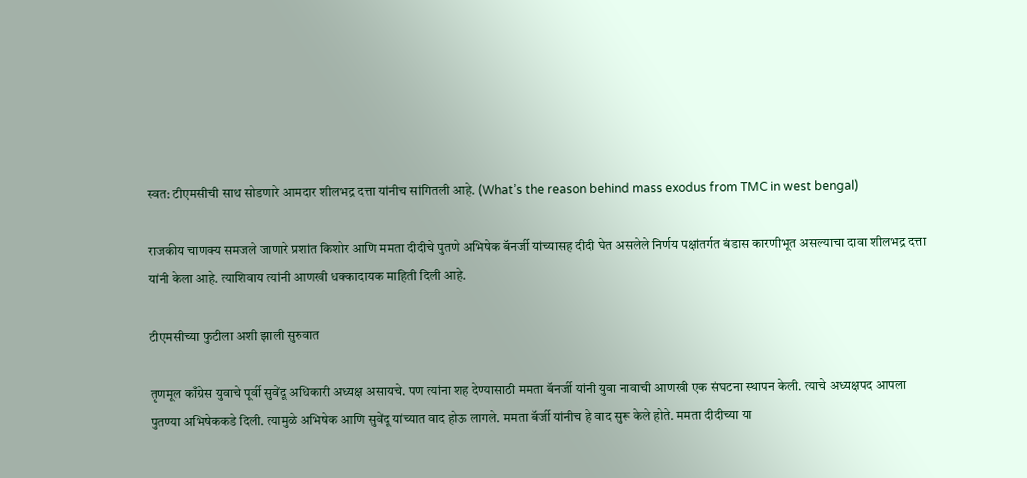स्वत: टीएमसीची साथ सोडणारे आमदार शीलभद्र दत्ता यांनीच सांगितली आहे. (What’s the reason behind mass exodus from TMC in west bengal)

राजकीय चाणक्य समजले जाणारे प्रशांत किशोर आणि ममता दीदीचे पुतणे अभिषेक बॅनर्जी यांच्यासह दीदी घेत असलेले निर्णय पक्षांतर्गत बंडास कारणीभूत असल्याचा दावा शीलभद्र दत्ता यांनी केला आहे. त्याशिवाय त्यांनी आणखी धक्कादायक माहिती दिली आहे.

टीएमसीच्या फुटीला अशी झाली सुरुवात

तृणमूल काँग्रेस युवाचे पूर्वी सुवेंदू अधिकारी अध्यक्ष असायचे. पण त्यांना शह देण्यासाठी ममता बॅनर्जी यांनी युवा नावाची आणखी एक संघटना स्थापन केली. त्याचे अध्यक्षपद आपला पुतण्या अभिषेककडे दिली. त्यामुळे अभिषेक आणि सुवेंदू यांच्यात वाद होऊ लागले. ममता बॅर्जी यांनीच हे वाद सुरू केले होते. ममता दीदीच्या या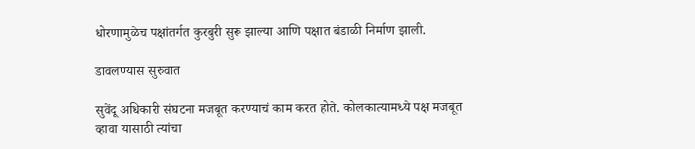धोरणामुळेच पक्षांतर्गत कुरबुरी सुरू झाल्या आणि पक्षात बंडाळी निर्माण झाली.

डावलण्यास सुरुवात

सुवेंदू अधिकारी संघटना मजबूत करण्याचं काम करत होते. कोलकात्यामध्ये पक्ष मजबूत व्हावा यासाठी त्यांचा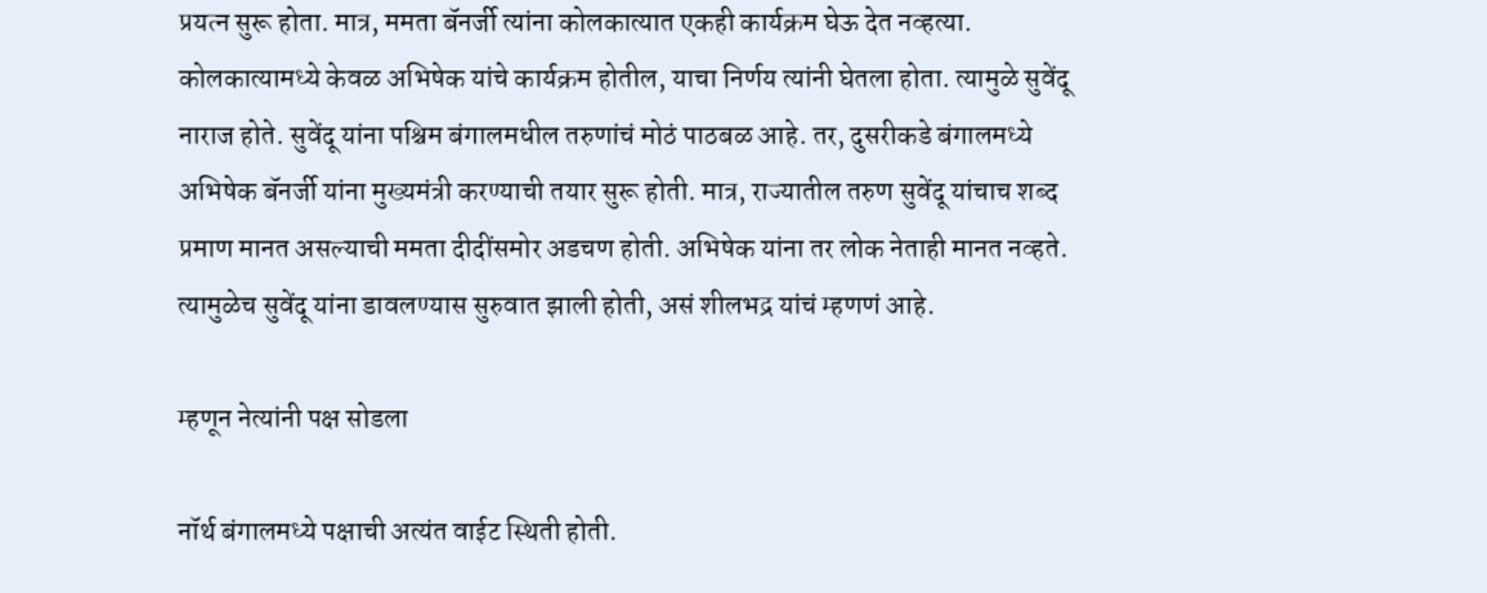प्रयत्न सुरू होता. मात्र, ममता बॅनर्जी त्यांना कोलकात्यात एकही कार्यक्रम घेऊ देत नव्हत्या. कोलकात्यामध्ये केवळ अभिषेक यांचे कार्यक्रम होतील, याचा निर्णय त्यांनी घेतला होता. त्यामुळे सुवेंदू नाराज होते. सुवेंदू यांना पश्चिम बंगालमधील तरुणांचं मोठं पाठबळ आहे. तर, दुसरीकडे बंगालमध्ये अभिषेक बॅनर्जी यांना मुख्यमंत्री करण्याची तयार सुरू होती. मात्र, राज्यातील तरुण सुवेंदू यांचाच शब्द प्रमाण मानत असल्याची ममता दीदींसमोर अडचण होती. अभिषेक यांना तर लोक नेताही मानत नव्हते. त्यामुळेच सुवेंदू यांना डावलण्यास सुरुवात झाली होती, असं शीलभद्र यांचं म्हणणं आहे.

म्हणून नेत्यांनी पक्ष सोडला

नॉर्थ बंगालमध्ये पक्षाची अत्यंत वाईट स्थिती होती.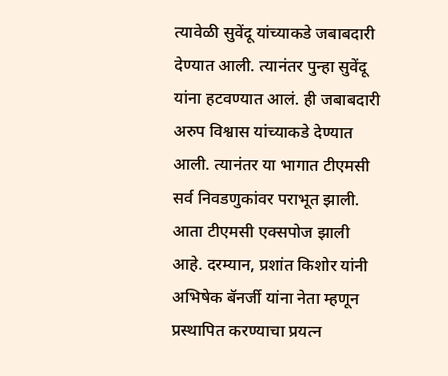त्यावेळी सुवेंदू यांच्याकडे जबाबदारी देण्यात आली. त्यानंतर पुन्हा सुवेंदू यांना हटवण्यात आलं. ही जबाबदारी अरुप विश्वास यांच्याकडे देण्यात आली. त्यानंतर या भागात टीएमसी सर्व निवडणुकांवर पराभूत झाली. आता टीएमसी एक्सपोज झाली आहे. दरम्यान, प्रशांत किशोर यांनी अभिषेक बॅनर्जी यांना नेता म्हणून प्रस्थापित करण्याचा प्रयत्न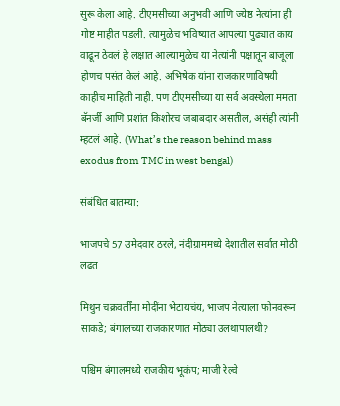सुरू केला आहे. टीएमसीच्या अनुभवी आणि ज्येष्ठ नेत्यांना ही गोष्ट माहीत पडली. त्यामुळेच भविष्यात आपल्या पुढ्यात काय वाढून ठेवलं हे लक्षात आल्यामुळेच या नेत्यांनी पक्षातून बाजूला होणच पसंत केलं आहे. अभिषेक यांना राजकारणाविषयी काहीच माहिती नाही. पण टीएमसीच्या या सर्व अवस्थेला ममता बॅनर्जी आणि प्रशांत किशोरच जबाबदार असतील, असंही त्यांनी म्हटलं आहे. (What’s the reason behind mass exodus from TMC in west bengal)

संबंधित बातम्या:

भाजपचे 57 उमेदवार ठरले, नंदीग्राममध्ये देशातील सर्वात मोठी लढत

मिथुन चक्रवर्तींना मोदींना भेटायचंय, भाजप नेत्याला फोनवरून साकडे; बंगालच्या राजकारणात मोठ्या उलथापालथी?

पश्चिम बंगालमध्ये राजकीय भूकंप; माजी रेल्वे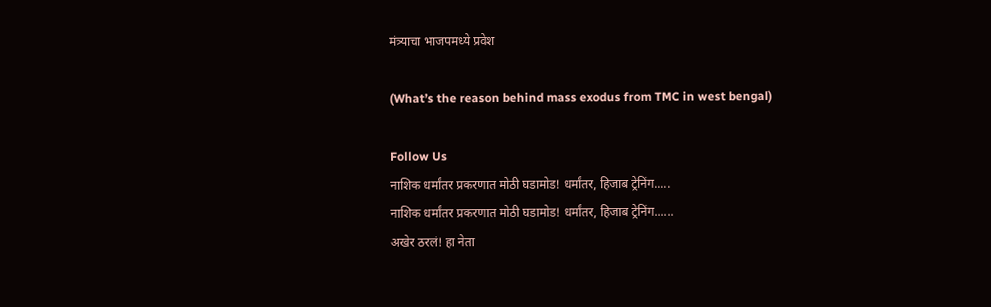मंत्र्याचा भाजपमध्ये प्रवेश

(What’s the reason behind mass exodus from TMC in west bengal)

Follow Us
नाशिक धर्मांतर प्रकरणात मोठी घडामोड! धर्मांतर, हिजाब ट्रेनिंग.....
नाशिक धर्मांतर प्रकरणात मोठी घडामोड! धर्मांतर, हिजाब ट्रेनिंग......
अखेर ठरलं! हा नेता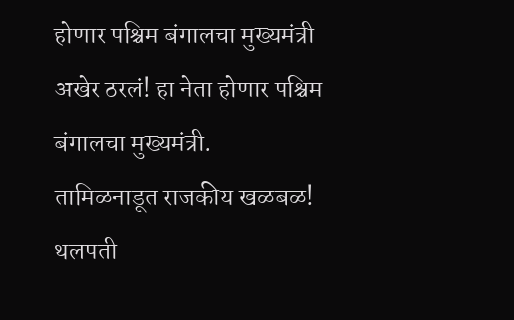होणार पश्चिम बंगालचा मुख्यमंत्री
अखेर ठरलं! हा नेता होणार पश्चिम बंगालचा मुख्यमंत्री.
तामिळनाडूत राजकीय खळबळ! थलपती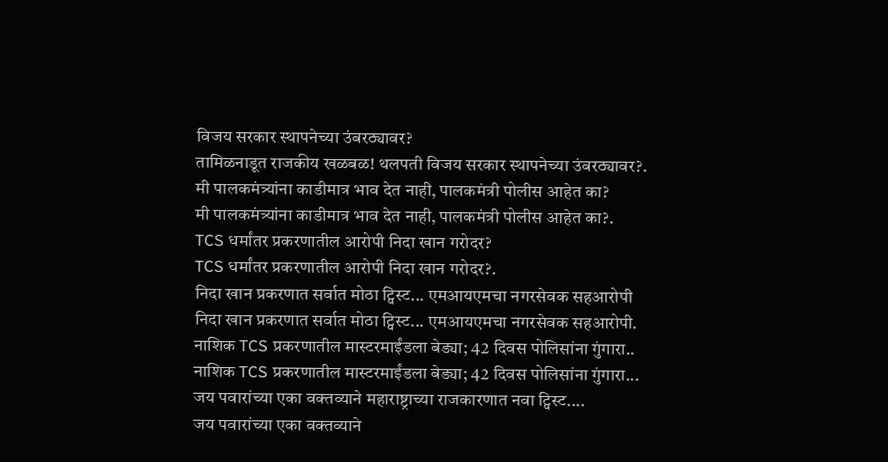विजय सरकार स्थापनेच्या उंबरठ्यावर?
तामिळनाडूत राजकीय खळबळ! थलपती विजय सरकार स्थापनेच्या उंबरठ्यावर?.
मी पालकमंत्र्यांना काडीमात्र भाव देत नाही, पालकमंत्री पोलीस आहेत का?
मी पालकमंत्र्यांना काडीमात्र भाव देत नाही, पालकमंत्री पोलीस आहेत का?.
TCS धर्मांतर प्रकरणातील आरोपी निदा खान गरोदर?
TCS धर्मांतर प्रकरणातील आरोपी निदा खान गरोदर?.
निदा खान प्रकरणात सर्वात मोठा ट्विस्ट... एमआयएमचा नगरसेवक सहआरोपी
निदा खान प्रकरणात सर्वात मोठा ट्विस्ट... एमआयएमचा नगरसेवक सहआरोपी.
नाशिक TCS प्रकरणातील मास्टरमाईंडला बेड्या; 42 दिवस पोलिसांना गुंगारा..
नाशिक TCS प्रकरणातील मास्टरमाईंडला बेड्या; 42 दिवस पोलिसांना गुंगारा...
जय पवारांच्या एका वक्तव्याने महाराष्ट्राच्या राजकारणात नवा ट्विस्ट....
जय पवारांच्या एका वक्तव्याने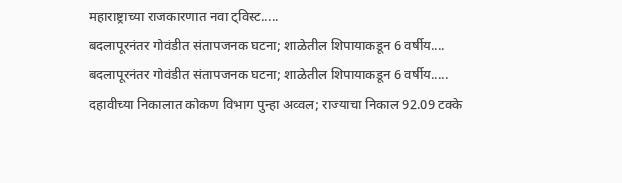महाराष्ट्राच्या राजकारणात नवा ट्विस्ट.....
बदलापूरनंतर गोवंडीत संतापजनक घटना; शाळेतील शिपायाकडून 6 वर्षीय....
बदलापूरनंतर गोवंडीत संतापजनक घटना; शाळेतील शिपायाकडून 6 वर्षीय.....
दहावीच्या निकालात कोकण विभाग पुन्हा अव्वल; राज्याचा निकाल 92.09 टक्के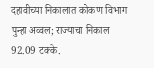दहावीच्या निकालात कोकण विभाग पुन्हा अव्वल; राज्याचा निकाल 92.09 टक्के.